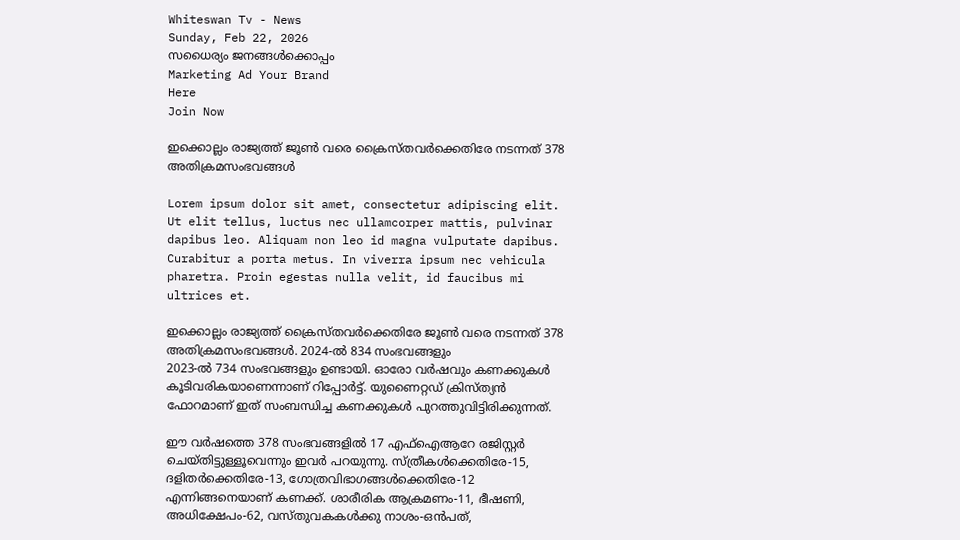Whiteswan Tv - News
Sunday, Feb 22, 2026
സധൈര്യം ജനങ്ങൾക്കൊപ്പം
Marketing Ad Your Brand
Here
Join Now

ഇക്കൊല്ലം രാജ്യത്ത് ജൂൺ വരെ ക്രൈസ്തവർക്കെതിരേ നടന്നത് 378 അതിക്രമസംഭവങ്ങൾ

Lorem ipsum dolor sit amet, consectetur adipiscing elit. Ut elit tellus, luctus nec ullamcorper mattis, pulvinar dapibus leo. Aliquam non leo id magna vulputate dapibus. Curabitur a porta metus. In viverra ipsum nec vehicula pharetra. Proin egestas nulla velit, id faucibus mi ultrices et.

ഇക്കൊല്ലം രാജ്യത്ത് ക്രൈസ്തവർക്കെതിരേ ജൂൺ വരെ നടന്നത് 378 അതിക്രമസംഭവങ്ങൾ. 2024-ൽ 834 സംഭവങ്ങളും
2023-ൽ 734 സംഭവങ്ങളും ഉണ്ടായി. ഓരോ വർഷവും കണക്കുകൾ കൂടിവരികയാണെന്നാണ് റിപ്പോർട്ട്. യുണൈറ്റഡ് ക്രിസ്ത്യൻ ഫോറമാണ് ഇത് സംബന്ധിച്ച കണക്കുകൾ പുറത്തുവിട്ടിരിക്കുന്നത്.

ഈ വർഷത്തെ 378 സംഭവങ്ങളിൽ 17 എഫ്‌ഐആറേ രജിസ്റ്റർ ചെയ്തിട്ടുള്ളൂവെന്നും ഇവർ പറയുന്നു. സ്ത്രീകൾക്കെതിരേ-15, ദളിതർക്കെതിരേ-13, ഗോത്രവിഭാഗങ്ങൾക്കെതിരേ-12 എന്നിങ്ങനെയാണ് കണക്ക്. ശാരീരിക ആക്രമണം-11, ഭീഷണി, അധിക്ഷേപം-62, വസ്തുവകകൾക്കു നാശം-ഒൻപത്,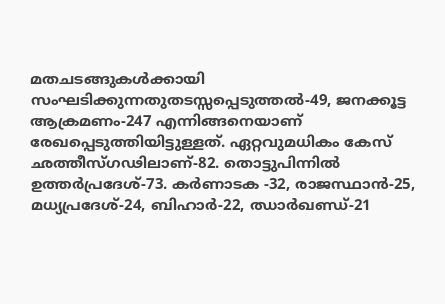മതചടങ്ങുകൾക്കായി സംഘടിക്കുന്നതുതടസ്സപ്പെടുത്തൽ-49, ജനക്കൂട്ട ആക്രമണം-247 എന്നിങ്ങനെയാണ് രേഖപ്പെടുത്തിയിട്ടുള്ളത്. ഏറ്റവുമധികം കേസ് ഛത്തീസ്ഗഢിലാണ്-82. തൊട്ടുപിന്നിൽ ഉത്തർപ്രദേശ്-73. കർണാടക -32, രാജസ്ഥാൻ-25, മധ്യപ്രദേശ്-24, ബിഹാർ-22, ഝാർഖണ്ഡ്-21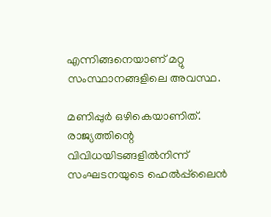എന്നിങ്ങനെയാണ് മറ്റു സംസ്ഥാനങ്ങളിലെ അവസ്ഥ.

മണിപ്പുർ ഒഴികെയാണിത്. രാജ്യത്തിന്റെ വിവിധയിടങ്ങളിൽനിന്ന് സംഘടനയുടെ ഹെൽപ്പ്‌ലൈൻ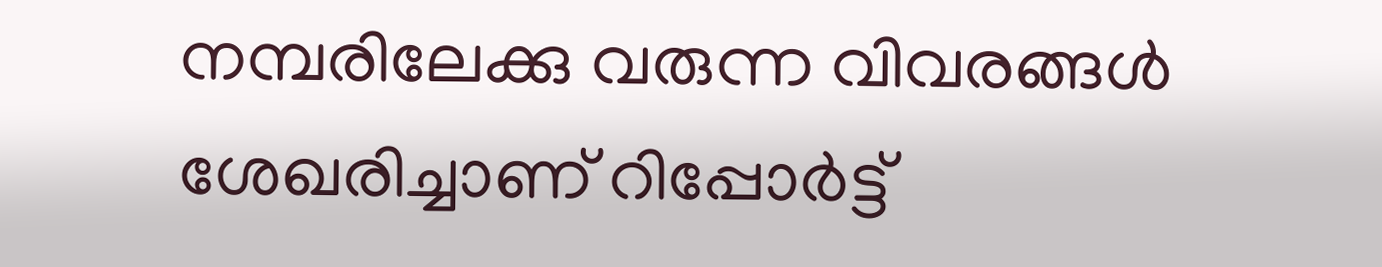നമ്പരിലേക്കു വരുന്ന വിവരങ്ങൾ ശേഖരിച്ചാണ് റിപ്പോർട്ട്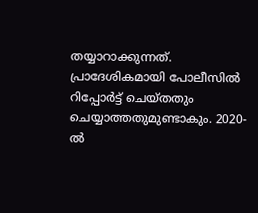തയ്യാറാക്കുന്നത്. പ്രാദേശികമായി പോലീസിൽ റിപ്പോർട്ട് ചെയ്തതും ചെയ്യാത്തതുമുണ്ടാകും. 2020-ൽ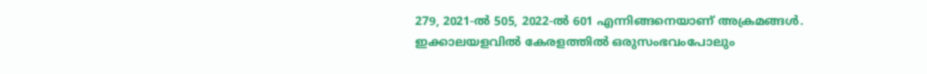279, 2021-ൽ 505, 2022-ൽ 601 എന്നിങ്ങനെയാണ് അക്രമങ്ങൾ. ഇക്കാലയളവിൽ കേരളത്തിൽ ഒരുസംഭവംപോലും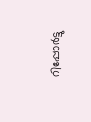റിപ്പോർട്ടു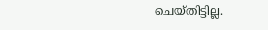ചെയ്തിട്ടില്ല.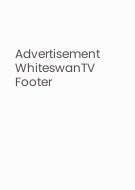Advertisement
WhiteswanTV Footer